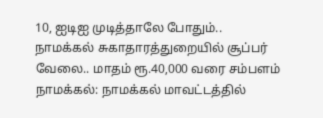10, ஐடிஐ முடித்தாலே போதும்.. நாமக்கல் சுகாதாரத்துறையில் சூப்பர் வேலை.. மாதம் ரூ.40,000 வரை சம்பளம்
நாமக்கல்: நாமக்கல் மாவட்டத்தில்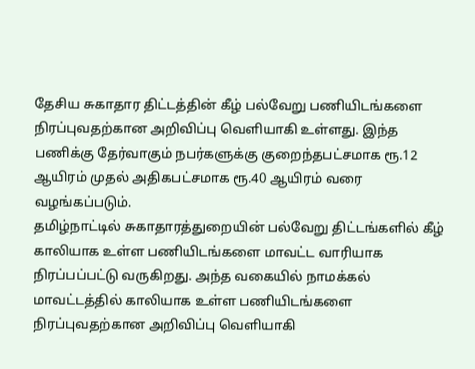தேசிய சுகாதார திட்டத்தின் கீழ் பல்வேறு பணியிடங்களை நிரப்புவதற்கான அறிவிப்பு வெளியாகி உள்ளது. இந்த பணிக்கு தேர்வாகும் நபர்களுக்கு குறைந்தபட்சமாக ரூ.12 ஆயிரம் முதல் அதிகபட்சமாக ரூ.40 ஆயிரம் வரை வழங்கப்படும்.
தமிழ்நாட்டில் சுகாதாரத்துறையின் பல்வேறு திட்டங்களில் கீழ் காலியாக உள்ள பணியிடங்களை மாவட்ட வாரியாக நிரப்பப்பட்டு வருகிறது. அந்த வகையில் நாமக்கல் மாவட்டத்தில் காலியாக உள்ள பணியிடங்களை நிரப்புவதற்கான அறிவிப்பு வெளியாகி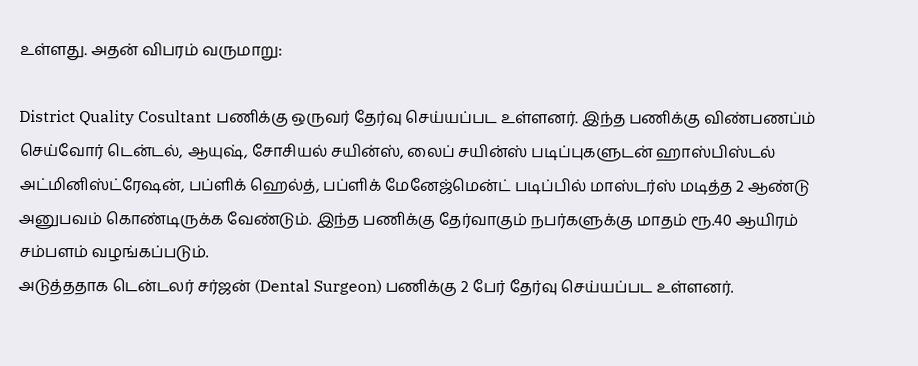உள்ளது. அதன் விபரம் வருமாறு:

District Quality Cosultant பணிக்கு ஒருவர் தேர்வு செய்யப்பட உள்ளனர். இந்த பணிக்கு விண்பணப்ம் செய்வோர் டென்டல், ஆயுஷ், சோசியல் சயின்ஸ், லைப் சயின்ஸ் படிப்புகளுடன் ஹாஸ்பிஸ்டல் அட்மினிஸ்ட்ரேஷன், பப்ளிக் ஹெல்த், பப்ளிக் மேனேஜ்மென்ட் படிப்பில் மாஸ்டர்ஸ் மடித்த 2 ஆண்டு அனுபவம் கொண்டிருக்க வேண்டும். இந்த பணிக்கு தேர்வாகும் நபர்களுக்கு மாதம் ரூ.40 ஆயிரம் சம்பளம் வழங்கப்படும்.
அடுத்ததாக டென்டலர் சர்ஜன் (Dental Surgeon) பணிக்கு 2 பேர் தேர்வு செய்யப்பட உள்ளனர்.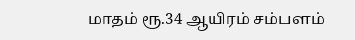மாதம் ரூ.34 ஆயிரம் சம்பளம்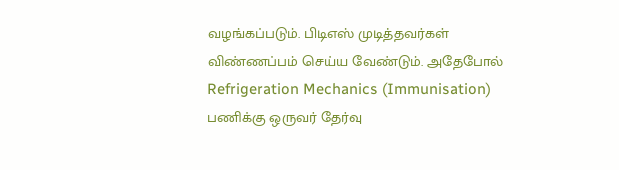வழங்கப்படும். பிடிஎஸ் முடித்தவர்கள் விண்ணப்பம் செய்ய வேண்டும். அதேபோல் Refrigeration Mechanics (Immunisation) பணிக்கு ஒருவர் தேர்வு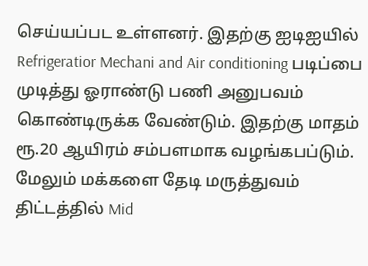செய்யப்பட உள்ளனர். இதற்கு ஐடிஐயில் Refrigeratior Mechani and Air conditioning படிப்பை முடித்து ஓராண்டு பணி அனுபவம் கொண்டிருக்க வேண்டும். இதற்கு மாதம் ரூ.20 ஆயிரம் சம்பளமாக வழங்கபப்டும்.
மேலும் மக்களை தேடி மருத்துவம் திட்டத்தில் Mid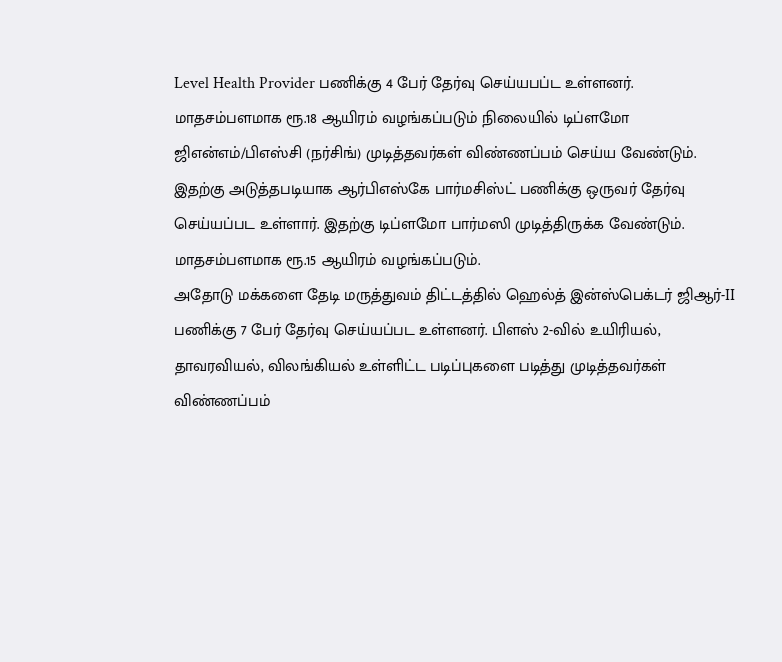Level Health Provider பணிக்கு 4 பேர் தேர்வு செய்யபப்ட உள்ளனர். மாதசம்பளமாக ரூ.18 ஆயிரம் வழங்கப்படும் நிலையில் டிப்ளமோ ஜிஎன்எம்/பிஎஸ்சி (நர்சிங்) முடித்தவர்கள் விண்ணப்பம் செய்ய வேண்டும். இதற்கு அடுத்தபடியாக ஆர்பிஎஸ்கே பார்மசிஸ்ட் பணிக்கு ஒருவர் தேர்வு செய்யப்பட உள்ளார். இதற்கு டிப்ளமோ பார்மஸி முடித்திருக்க வேண்டும். மாதசம்பளமாக ரூ.15 ஆயிரம் வழங்கப்படும்.
அதோடு மக்களை தேடி மருத்துவம் திட்டத்தில் ஹெல்த் இன்ஸ்பெக்டர் ஜிஆர்-II பணிக்கு 7 பேர் தேர்வு செய்யப்பட உள்ளனர். பிளஸ் 2-வில் உயிரியல், தாவரவியல், விலங்கியல் உள்ளிட்ட படிப்புகளை படித்து முடித்தவர்கள் விண்ணப்பம்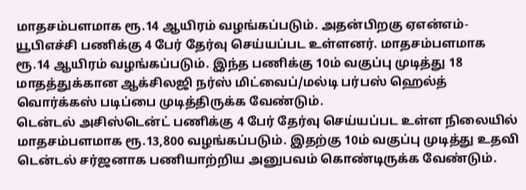மாதசம்பளமாக ரூ.14 ஆயிரம் வழங்கப்படும். அதன்பிறகு ஏஎன்எம்-யூபிஎச்சி பணிக்கு 4 பேர் தேர்வு செய்யப்பட உள்ளனர். மாதசம்பளமாக ரூ.14 ஆயிரம் வழங்கப்படும். இந்த பணிக்கு 10ம் வகுப்பு முடித்து 18 மாதத்துக்கான ஆக்சிலஜி நர்ஸ் மிட்வைப்/மல்டி பர்பஸ் ஹெல்த் வொர்க்கஸ் படிப்பை முடித்திருக்க வேண்டும்.
டென்டல் அசிஸ்டென்ட் பணிக்கு 4 பேர் தேர்வு செய்யப்பட உள்ள நிலையில் மாதசம்பளமாக ரூ.13,800 வழங்கப்படும். இதற்கு 10ம் வகுப்பு முடித்து உதவி டென்டல் சர்ஜனாக பணியாற்றிய அனுபவம் கொண்டிருக்க வேண்டும்.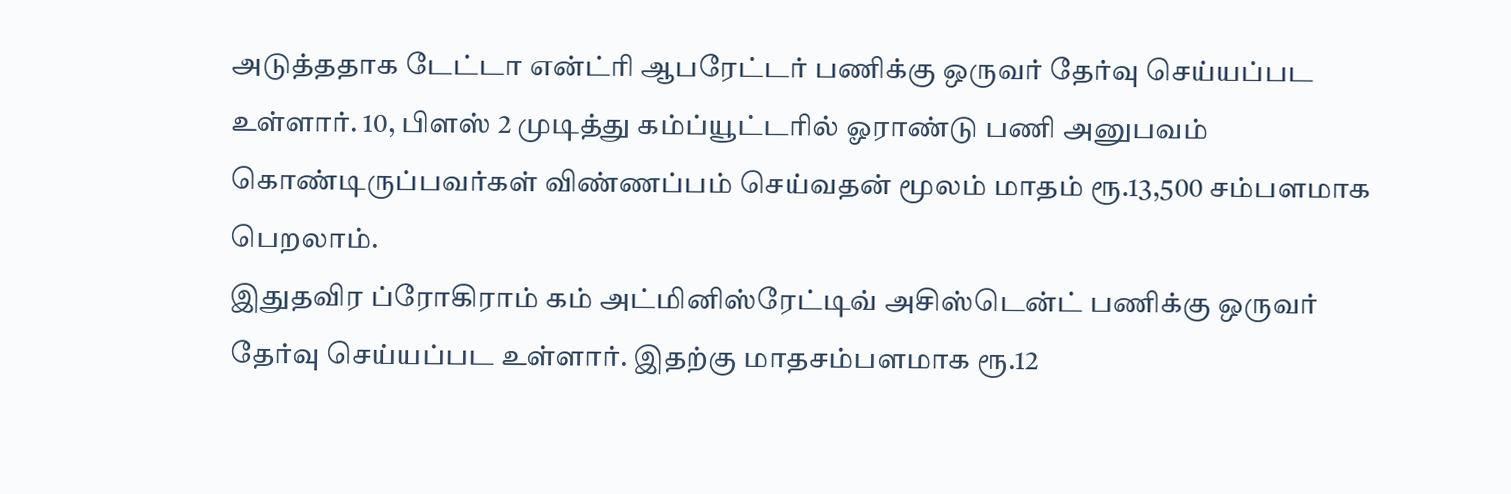அடுத்ததாக டேட்டா என்ட்ரி ஆபரேட்டர் பணிக்கு ஒருவர் தேர்வு செய்யப்பட உள்ளார். 10, பிளஸ் 2 முடித்து கம்ப்யூட்டரில் ஓராண்டு பணி அனுபவம் கொண்டிருப்பவர்கள் விண்ணப்பம் செய்வதன் மூலம் மாதம் ரூ.13,500 சம்பளமாக பெறலாம்.
இதுதவிர ப்ரோகிராம் கம் அட்மினிஸ்ரேட்டிவ் அசிஸ்டென்ட் பணிக்கு ஒருவர் தேர்வு செய்யப்பட உள்ளார். இதற்கு மாதசம்பளமாக ரூ.12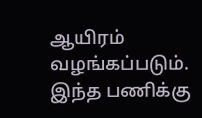ஆயிரம் வழங்கப்படும். இந்த பணிக்கு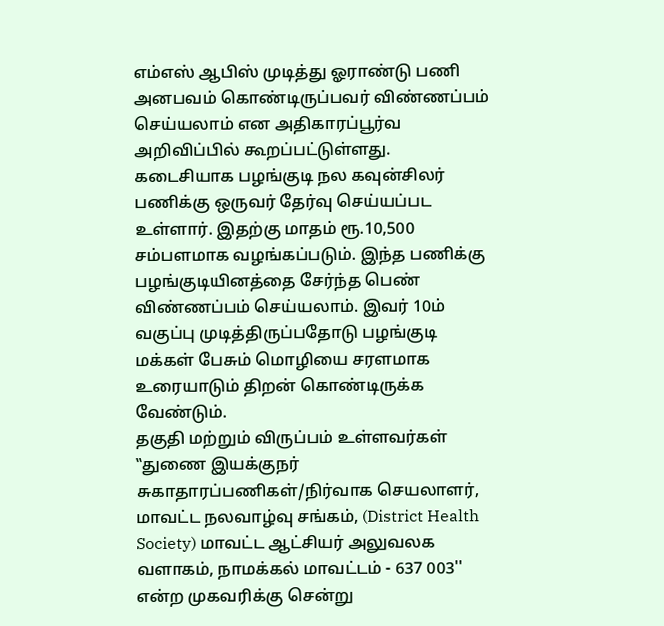எம்எஸ் ஆபிஸ் முடித்து ஓராண்டு பணி அனபவம் கொண்டிருப்பவர் விண்ணப்பம் செய்யலாம் என அதிகாரப்பூர்வ அறிவிப்பில் கூறப்பட்டுள்ளது.
கடைசியாக பழங்குடி நல கவுன்சிலர் பணிக்கு ஒருவர் தேர்வு செய்யப்பட உள்ளார். இதற்கு மாதம் ரூ.10,500 சம்பளமாக வழங்கப்படும். இந்த பணிக்கு பழங்குடியினத்தை சேர்ந்த பெண் விண்ணப்பம் செய்யலாம். இவர் 10ம் வகுப்பு முடித்திருப்பதோடு பழங்குடி மக்கள் பேசும் மொழியை சரளமாக உரையாடும் திறன் கொண்டிருக்க வேண்டும்.
தகுதி மற்றும் விருப்பம் உள்ளவர்கள் ‛‛துணை இயக்குநர் சுகாதாரப்பணிகள்/நிர்வாக செயலாளர், மாவட்ட நலவாழ்வு சங்கம், (District Health Society) மாவட்ட ஆட்சியர் அலுவலக வளாகம், நாமக்கல் மாவட்டம் - 637 003'' என்ற முகவரிக்கு சென்று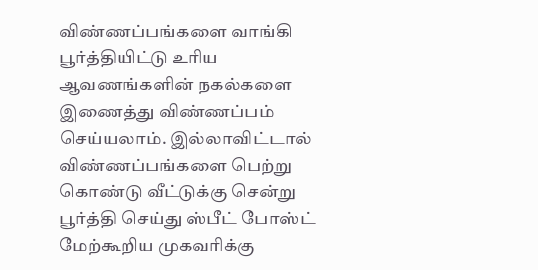விண்ணப்பங்களை வாங்கி பூர்த்தியிட்டு உரிய ஆவணங்களின் நகல்களை இணைத்து விண்ணப்பம் செய்யலாம். இல்லாவிட்டால் விண்ணப்பங்களை பெற்று கொண்டு வீட்டுக்கு சென்று பூர்த்தி செய்து ஸ்பீட் போஸ்ட் மேற்கூறிய முகவரிக்கு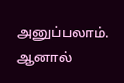அனுப்பலாம். ஆனால்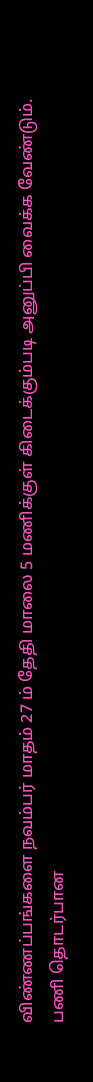விண்ணப்பங்களை நவம்பர் மாதம் 27 ம் தேதி மாலை 5 மணிக்குள் கிடைக்கும்படி அனுப்பி வைக்க வேண்டும்.
பணி தொடர்பான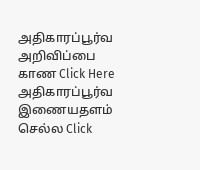அதிகாரப்பூர்வ அறிவிப்பை காண Click Here
அதிகாரப்பூர்வ இணையதளம் செல்ல Click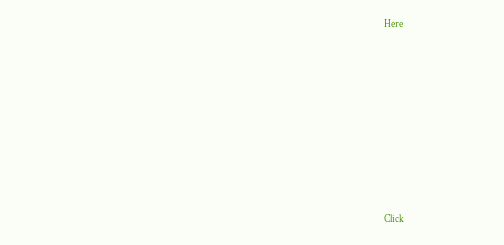Here












Click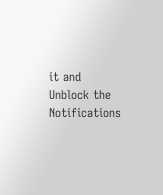it and Unblock the Notifications